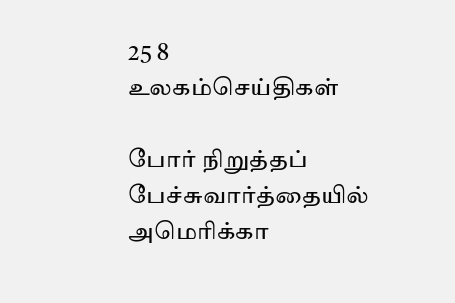25 8
உலகம்செய்திகள்

போர் நிறுத்தப் பேச்சுவார்த்தையில் அமெரிக்கா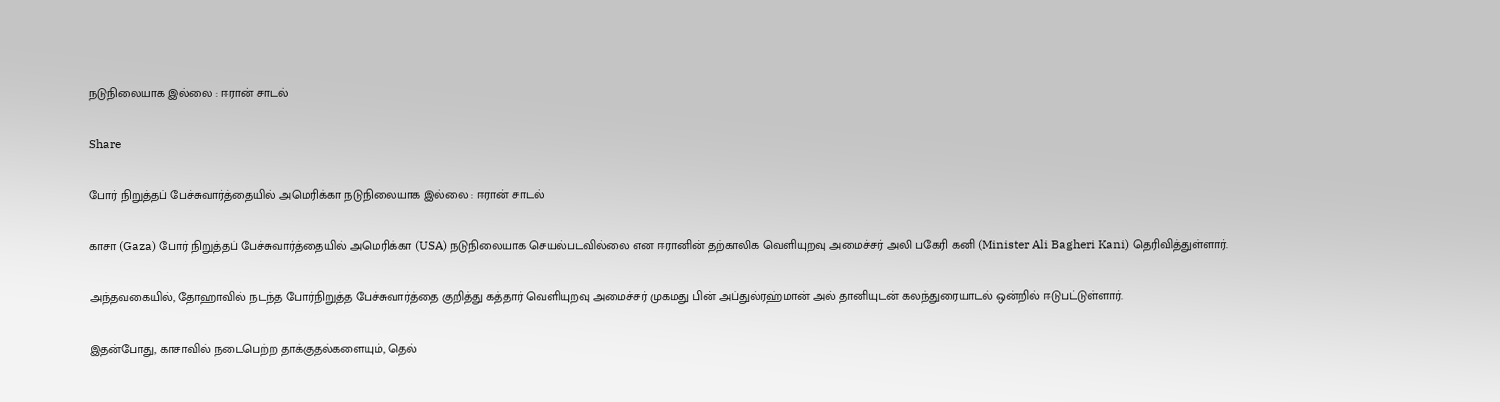நடுநிலையாக இல்லை : ஈரான் சாடல்

Share

போர் நிறுத்தப் பேச்சுவார்த்தையில் அமெரிக்கா நடுநிலையாக இல்லை : ஈரான் சாடல்

காசா (Gaza) போர் நிறுத்தப் பேச்சுவார்த்தையில் அமெரிக்கா (USA) நடுநிலையாக செயல்படவில்லை என ஈரானின் தற்காலிக வெளியுறவு அமைச்சர் அலி பகேரி கனி (Minister Ali Bagheri Kani) தெரிவித்துள்ளார்.

அந்தவகையில், தோஹாவில் நடந்த போர்நிறுத்த பேச்சுவார்த்தை குறித்து கத்தார் வெளியுறவு அமைச்சர் முகமது பின் அப்துல்ரஹ்மான் அல் தானியுடன் கலந்துரையாடல் ஒன்றில் ஈடுபட்டுள்ளார்.

இதன்போது, காசாவில் நடைபெற்ற தாக்குதல்களையும், தெல்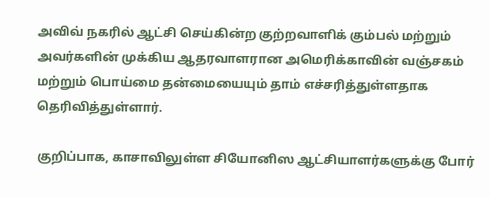அவிவ் நகரில் ஆட்சி செய்கின்ற குற்றவாளிக் கும்பல் மற்றும் அவர்களின் முக்கிய ஆதரவாளரான அமெரிக்காவின் வஞ்சகம் மற்றும் பொய்மை தன்மையையும் தாம் எச்சரித்துள்ளதாக தெரிவித்துள்ளார்.

குறிப்பாக, காசாவிலுள்ள சியோனிஸ ஆட்சியாளர்களுக்கு போர்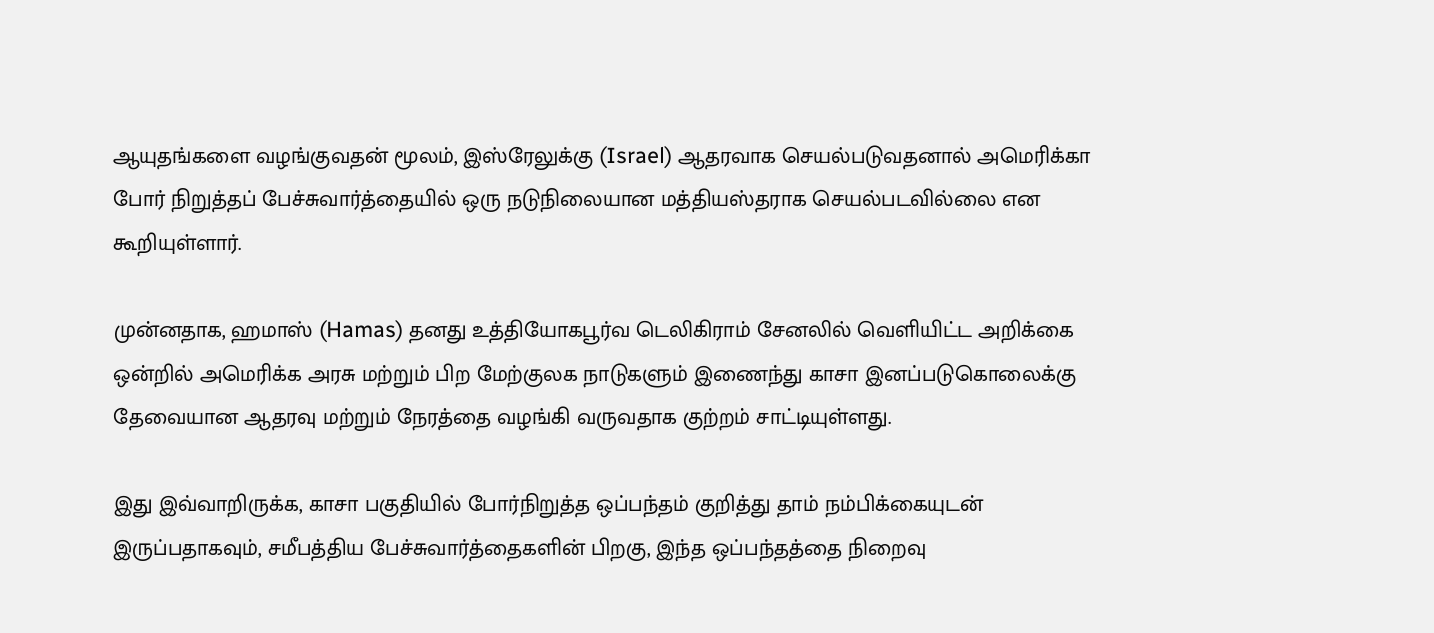ஆயுதங்களை வழங்குவதன் மூலம், இஸ்ரேலுக்கு (Israel) ஆதரவாக செயல்படுவதனால் அமெரிக்கா போர் நிறுத்தப் பேச்சுவார்த்தையில் ஒரு நடுநிலையான மத்தியஸ்தராக செயல்படவில்லை என கூறியுள்ளார்.

முன்னதாக, ஹமாஸ் (Hamas) தனது உத்தியோகபூர்வ டெலிகிராம் சேனலில் வெளியிட்ட அறிக்கை ஒன்றில் அமெரிக்க அரசு மற்றும் பிற மேற்குலக நாடுகளும் இணைந்து காசா இனப்படுகொலைக்கு தேவையான ஆதரவு மற்றும் நேரத்தை வழங்கி வருவதாக குற்றம் சாட்டியுள்ளது.

இது இவ்வாறிருக்க, காசா பகுதியில் போர்நிறுத்த ஒப்பந்தம் குறித்து தாம் நம்பிக்கையுடன் இருப்பதாகவும், சமீபத்திய பேச்சுவார்த்தைகளின் பிறகு, இந்த ஒப்பந்தத்தை நிறைவு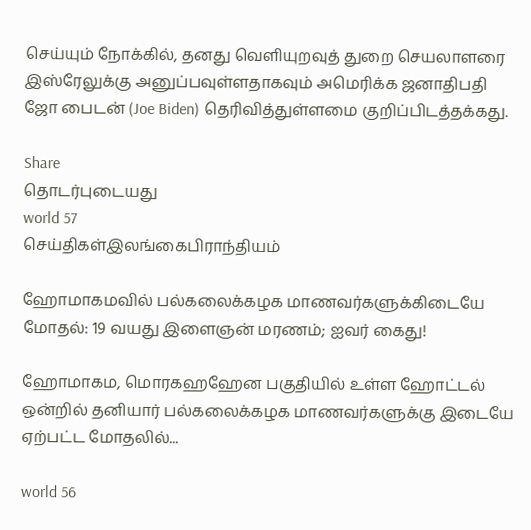செய்யும் நோக்கில், தனது வெளியுறவுத் துறை செயலாளரை இஸ்ரேலுக்கு அனுப்பவுள்ளதாகவும் அமெரிக்க ஜனாதிபதி ஜோ பைடன் (Joe Biden) தெரிவித்துள்ளமை குறிப்பிடத்தக்கது.

Share
தொடர்புடையது
world 57
செய்திகள்இலங்கைபிராந்தியம்

ஹோமாகமவில் பல்கலைக்கழக மாணவர்களுக்கிடையே மோதல்: 19 வயது இளைஞன் மரணம்; ஐவர் கைது!

ஹோமாகம, மொரகஹஹேன பகுதியில் உள்ள ஹோட்டல் ஒன்றில் தனியார் பல்கலைக்கழக மாணவர்களுக்கு இடையே ஏற்பட்ட மோதலில்...

world 56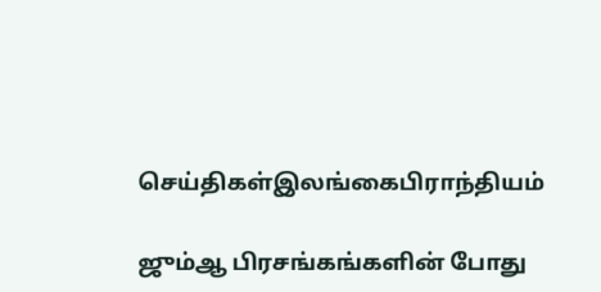செய்திகள்இலங்கைபிராந்தியம்

ஜும்ஆ பிரசங்கங்களின் போது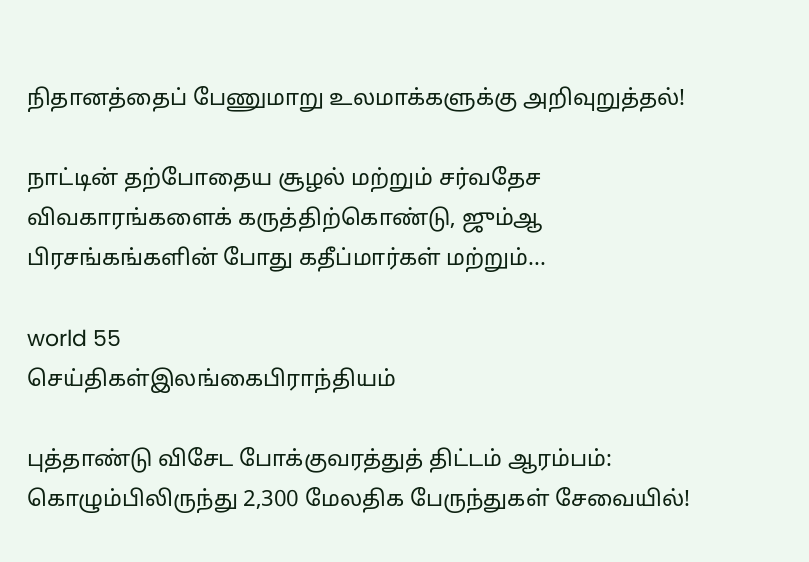நிதானத்தைப் பேணுமாறு உலமாக்களுக்கு அறிவுறுத்தல்!

நாட்டின் தற்போதைய சூழல் மற்றும் சர்வதேச விவகாரங்களைக் கருத்திற்கொண்டு, ஜும்ஆ பிரசங்கங்களின் போது கதீப்மார்கள் மற்றும்...

world 55
செய்திகள்இலங்கைபிராந்தியம்

புத்தாண்டு விசேட போக்குவரத்துத் திட்டம் ஆரம்பம்: கொழும்பிலிருந்து 2,300 மேலதிக பேருந்துகள் சேவையில்!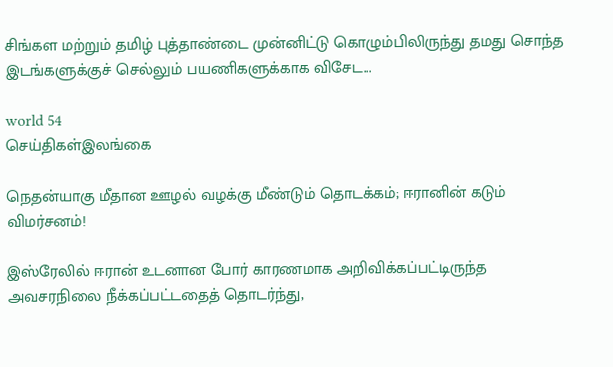சிங்கள மற்றும் தமிழ் புத்தாண்டை முன்னிட்டு கொழும்பிலிருந்து தமது சொந்த இடங்களுக்குச் செல்லும் பயணிகளுக்காக விசேட...

world 54
செய்திகள்இலங்கை

நெதன்யாகு மீதான ஊழல் வழக்கு மீண்டும் தொடக்கம்; ஈரானின் கடும் விமர்சனம்!

இஸ்ரேலில் ஈரான் உடனான போர் காரணமாக அறிவிக்கப்பட்டிருந்த அவசரநிலை நீக்கப்பட்டதைத் தொடர்ந்து,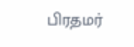பிரதமர்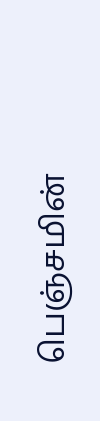பெஞ்சமின்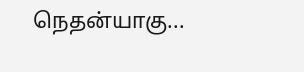நெதன்யாகு...